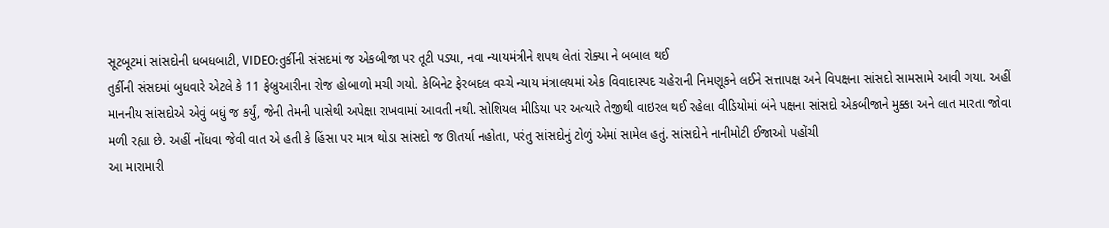સૂટબૂટમાં સાંસદોની ધબધબાટી, VIDEO:તુર્કીની સંસદમાં જ એકબીજા પર તૂટી પડ્યા, નવા ન્યાયમંત્રીને શપથ લેતાં રોક્યા ને બબાલ થઈ
તુર્કીની સંસદમાં બુધવારે એટલે કે 11 ફેબ્રુઆરીના રોજ હોબાળો મચી ગયો. કેબિનેટ ફેરબદલ વચ્ચે ન્યાય મંત્રાલયમાં એક વિવાદાસ્પદ ચહેરાની નિમણૂકને લઈને સત્તાપક્ષ અને વિપક્ષના સાંસદો સામસામે આવી ગયા. અહીં માનનીય સાંસદોએ એવું બધું જ કર્યું, જેની તેમની પાસેથી અપેક્ષા રાખવામાં આવતી નથી. સોશિયલ મીડિયા પર અત્યારે તેજીથી વાઇરલ થઈ રહેલા વીડિયોમાં બંને પક્ષના સાંસદો એકબીજાને મુક્કા અને લાત મારતા જોવા મળી રહ્યા છે. અહીં નોંધવા જેવી વાત એ હતી કે હિંસા પર માત્ર થોડા સાંસદો જ ઊતર્યા નહોતા, પરંતુ સાંસદોનું ટોળું એમાં સામેલ હતું. સાંસદોને નાનીમોટી ઈજાઓ પહોંચી
આ મારામારી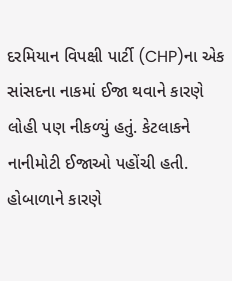દરમિયાન વિપક્ષી પાર્ટી (CHP)ના એક સાંસદના નાકમાં ઈજા થવાને કારણે લોહી પણ નીકળ્યું હતું. કેટલાકને નાનીમોટી ઈજાઓ પહોંચી હતી. હોબાળાને કારણે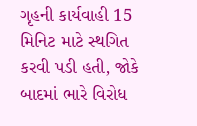ગૃહની કાર્યવાહી 15 મિનિટ માટે સ્થગિત કરવી પડી હતી, જોકે બાદમાં ભારે વિરોધ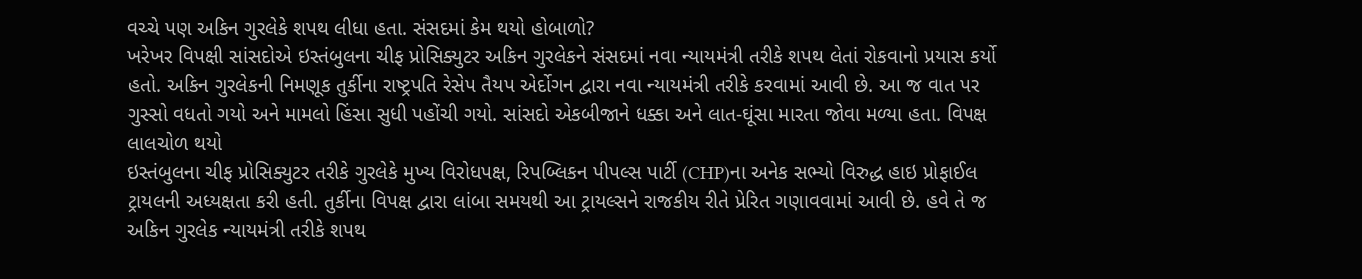વચ્ચે પણ અકિન ગુરલેકે શપથ લીધા હતા. સંસદમાં કેમ થયો હોબાળો?
ખરેખર વિપક્ષી સાંસદોએ ઇસ્તંબુલના ચીફ પ્રોસિક્યુટર અકિન ગુરલેકને સંસદમાં નવા ન્યાયમંત્રી તરીકે શપથ લેતાં રોકવાનો પ્રયાસ કર્યો હતો. અકિન ગુરલેકની નિમણૂક તુર્કીના રાષ્ટ્રપતિ રેસેપ તૈયપ એર્દોગન દ્વારા નવા ન્યાયમંત્રી તરીકે કરવામાં આવી છે. આ જ વાત પર ગુસ્સો વધતો ગયો અને મામલો હિંસા સુધી પહોંચી ગયો. સાંસદો એકબીજાને ધક્કા અને લાત-ઘૂંસા મારતા જોવા મળ્યા હતા. વિપક્ષ લાલચોળ થયો
ઇસ્તંબુલના ચીફ પ્રોસિક્યુટર તરીકે ગુરલેકે મુખ્ય વિરોધપક્ષ, રિપબ્લિકન પીપલ્સ પાર્ટી (CHP)ના અનેક સભ્યો વિરુદ્ધ હાઇ પ્રોફાઈલ ટ્રાયલની અધ્યક્ષતા કરી હતી. તુર્કીના વિપક્ષ દ્વારા લાંબા સમયથી આ ટ્રાયલ્સને રાજકીય રીતે પ્રેરિત ગણાવવામાં આવી છે. હવે તે જ અકિન ગુરલેક ન્યાયમંત્રી તરીકે શપથ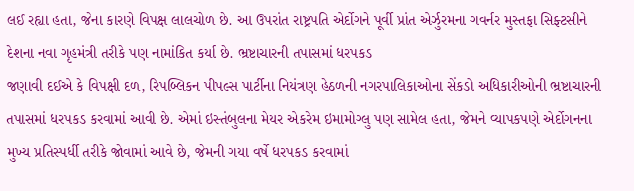લઈ રહ્યા હતા, જેના કારણે વિપક્ષ લાલચોળ છે. આ ઉપરાંત રાષ્ટ્રપતિ એર્દોગને પૂર્વી પ્રાંત એર્ઝુરમના ગવર્નર મુસ્તફા સિફ્ટસીને દેશના નવા ગૃહમંત્રી તરીકે પણ નામાંકિત કર્યા છે. ભ્રષ્ટાચારની તપાસમાં ધરપકડ
જણાવી દઈએ કે વિપક્ષી દળ, રિપબ્લિકન પીપલ્સ પાર્ટીના નિયંત્રણ હેઠળની નગરપાલિકાઓના સેંકડો અધિકારીઓની ભ્રષ્ટાચારની તપાસમાં ધરપકડ કરવામાં આવી છે. એમાં ઇસ્તંબુલના મેયર એકરેમ ઇમામોગ્લુ પણ સામેલ હતા, જેમને વ્યાપકપણે એર્દોગનના મુખ્ય પ્રતિસ્પર્ધી તરીકે જોવામાં આવે છે, જેમની ગયા વર્ષે ધરપકડ કરવામાં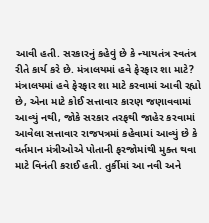આવી હતી. સરકારનું કહેવું છે કે ન્યાયતંત્ર સ્વતંત્ર રીતે કાર્ય કરે છે. મંત્રાલયમાં હવે ફેરફાર શા માટે?
મંત્રાલયમાં હવે ફેરફાર શા માટે કરવામાં આવી રહ્યો છે, એના માટે કોઈ સત્તાવાર કારણ જણાવવામાં આવ્યું નથી, જોકે સરકાર તરફથી જાહેર કરવામાં આવેલા સત્તાવાર રાજપત્રમાં કહેવામાં આવ્યું છે કે વર્તમાન મંત્રીઓએ પોતાની ફરજોમાંથી મુક્ત થવા માટે વિનંતી કરાઈ હતી. તુર્કીમાં આ નવી અને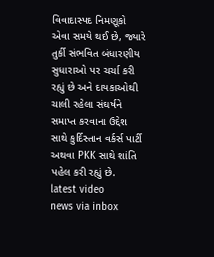વિવાદાસ્પદ નિમણૂકો એવા સમયે થઈ છે, જ્યારે તુર્કી સંભવિત બંધારણીય સુધારાઓ પર ચર્ચા કરી રહ્યું છે અને દાયકાઓથી ચાલી રહેલા સંઘર્ષને સમાપ્ત કરવાના ઉદ્દેશ સાથે કુર્દિસ્તાન વર્કર્સ પાર્ટી અથવા PKK સાથે શાંતિ પહેલ કરી રહ્યું છે.
latest video
news via inbox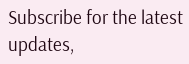Subscribe for the latest updates,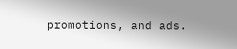promotions, and ads.